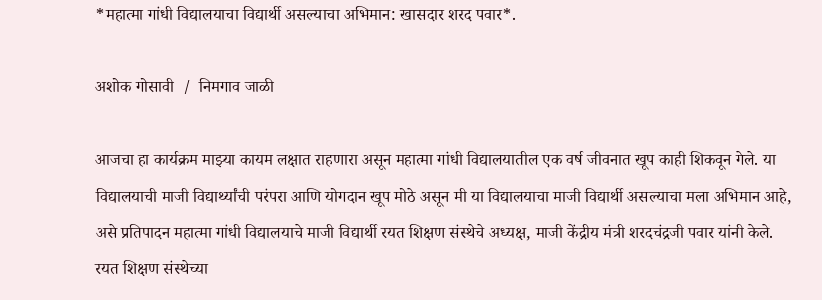*महात्मा गांधी विद्यालयाचा विद्यार्थी असल्याचा अभिमान: खासदार शरद पवार*.

अशोक गोसावी  /  निमगाव जाळी

आजचा हा कार्यक्रम माझ्या कायम लक्षात राहणारा असून महात्मा गांधी विद्यालयातील एक वर्ष जीवनात खूप काही शिकवून गेले. या विद्यालयाची माजी विद्यार्थ्यांची परंपरा आणि योगदान खूप मोठे असून मी या विद्यालयाचा माजी विद्यार्थी असल्याचा मला अभिमान आहे, असे प्रतिपादन महात्मा गांधी विद्यालयाचे माजी विद्यार्थी रयत शिक्षण संस्थेचे अध्यक्ष, माजी केंद्रीय मंत्री शरदचंद्रजी पवार यांनी केले.
रयत शिक्षण संस्थेच्या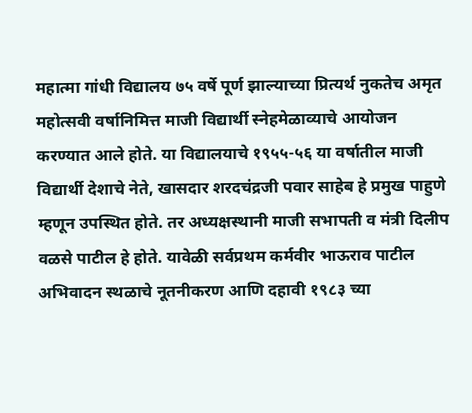महात्मा गांधी विद्यालय ७५ वर्षे पूर्ण झाल्याच्या प्रित्यर्थ नुकतेच अमृत महोत्सवी वर्षानिमित्त माजी विद्यार्थी स्नेहमेळाव्याचे आयोजन करण्यात आले होते. या विद्यालयाचे १९५५-५६ या वर्षातील माजी विद्यार्थी देशाचे नेते, खासदार शरदचंद्रजी पवार साहेब हे प्रमुख पाहुणे म्हणून उपस्थित होते. तर अध्यक्षस्थानी माजी सभापती व मंत्री दिलीप वळसे पाटील हे होते. यावेळी सर्वप्रथम कर्मवीर भाऊराव पाटील अभिवादन स्थळाचे नूतनीकरण आणि दहावी १९८३ च्या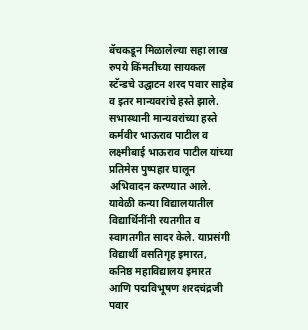बॅचकडून मिळालेल्या सहा लाख रुपये किंमतीच्या सायकल स्टॅन्डचे उद्घाटन शरद पवार साहेब व इतर मान्यवरांचे हस्ते झाले. सभास्थानी मान्यवरांच्या हस्ते कर्मवीर भाऊराव पाटील व लक्ष्मीबाई भाऊराव पाटील यांच्या प्रतिमेस पुष्पहार घालून अभिवादन करण्यात आले. यावेळी कन्या विद्यालयातील विद्यार्थिनींनी रयतगीत व स्वागतगीत सादर केले. याप्रसंगी विद्यार्थी वसतिगृह इमारत, कनिष्ठ महाविद्यालय इमारत आणि पद्मविभूषण शरदचंद्रजी पवार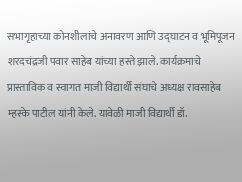सभागृहाच्या कोनशीलांचे अनावरण आणि उद्घाटन व भूमिपूजन शरदचंद्रजी पवार साहेब यांच्या हस्ते झाले. कार्यक्रमाचे प्रास्ताविक व स्वागत माजी विद्यार्थी संघाचे अध्यक्ष रावसाहेब म्हस्के पाटील यांनी केले. यावेळी माजी विद्यार्थी डॉ.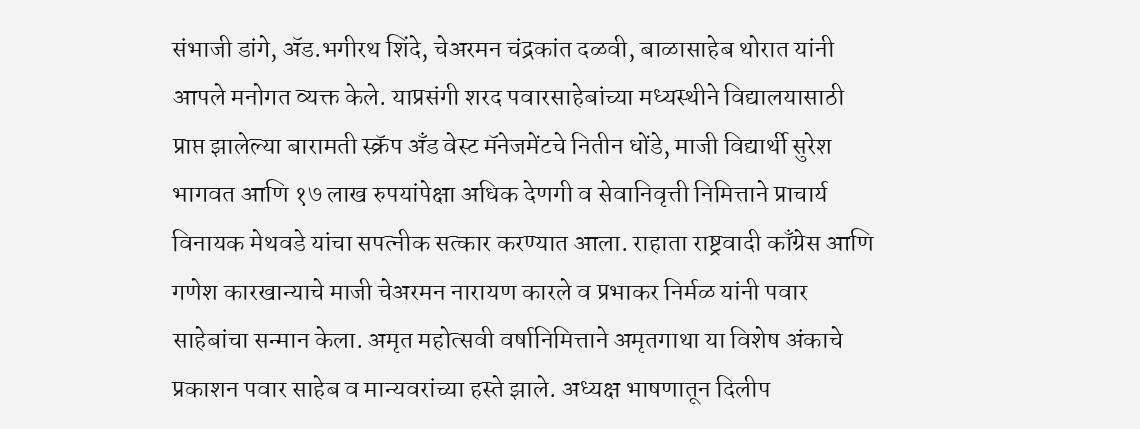संभाजी डांगे, ॲड.भगीरथ शिंदे, चेअरमन चंद्रकांत दळवी, बाळासाहेब थोरात यांनी आपले मनोगत व्यक्त केले. याप्रसंगी शरद पवारसाहेबांच्या मध्यस्थीने विद्यालयासाठी प्राप्त झालेल्या बारामती स्क्रॅप अँड वेस्ट मॅनेजमेंटचे नितीन धोंडे, माजी विद्यार्थी सुरेश भागवत आणि १७ लाख रुपयांपेक्षा अधिक देणगी व सेवानिवृत्ती निमित्ताने प्राचार्य विनायक मेथवडे यांचा सपत्नीक सत्कार करण्यात आला. राहाता राष्ट्रवादी काँग्रेस आणि गणेश कारखान्याचे माजी चेअरमन नारायण कारले व प्रभाकर निर्मळ यांनी पवार साहेबांचा सन्मान केला. अमृत महोत्सवी वर्षानिमित्ताने अमृतगाथा या विशेष अंकाचे प्रकाशन पवार साहेब व मान्यवरांच्या हस्ते झाले. अध्यक्ष भाषणातून दिलीप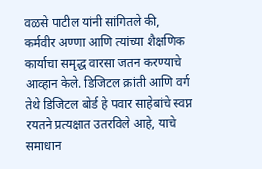वळसे पाटील यांनी सांगितले की, कर्मवीर अण्णा आणि त्यांच्या शैक्षणिक कार्याचा समृद्ध वारसा जतन करण्याचे आव्हान केले. डिजिटल क्रांती आणि वर्ग तेथे डिजिटल बोर्ड हे पवार साहेबांचे स्वप्न रयतने प्रत्यक्षात उतरविले आहे, याचे समाधान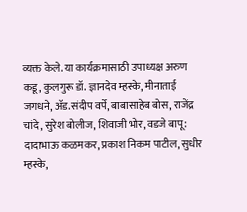व्यक्त केले. या कार्यक्रमासाठी उपाध्यक्ष अरुण कडू, कुलगुरू डॉ. ज्ञानदेव म्हस्के, मीनाताई जगधने, ॲड.संदीप वर्पे, बाबासाहेब बोस, राजेंद्र चांदे, सुरेश बोलीज, शिवाजी भोर, वडजे बापू: दादाभाऊ कळमकर, प्रकाश निकम पाटील, सुधीर म्हस्के,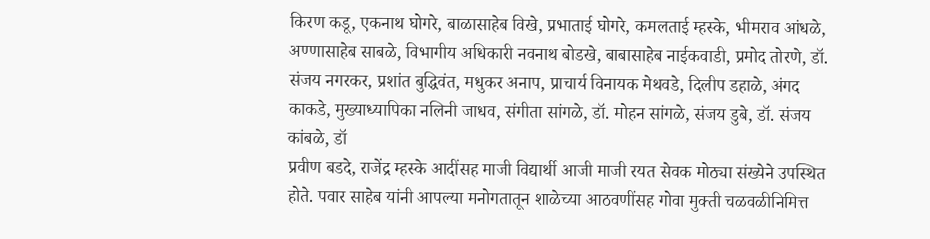किरण कडू, एकनाथ घोगरे, बाळासाहेब विखे, प्रभाताई घोगरे, कमलताई म्हस्के, भीमराव आंधळे, अण्णासाहेब साबळे, विभागीय अधिकारी नवनाथ बोडखे, बाबासाहेब नाईकवाडी, प्रमोद तोरणे, डॉ. संजय नगरकर, प्रशांत बुद्धिवंत, मधुकर अनाप, प्राचार्य विनायक मेथवडे, दिलीप डहाळे, अंगद काकडे, मुख्याध्यापिका नलिनी जाधव, संगीता सांगळे, डॉ. मोहन सांगळे, संजय डुबे, डॉ. संजय कांबळे, डॉ
प्रवीण बडदे, राजेंद्र म्हस्के आदींसह माजी विद्यार्थी आजी माजी रयत सेवक मोठ्या संख्येने उपस्थित होते. पवार साहेब यांनी आपल्या मनोगतातून शाळेच्या आठवणींसह गोवा मुक्ती चळवळीनिमित्त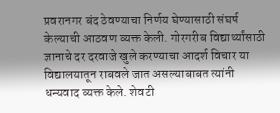प्रवरानगर बंद ठेवण्याचा निर्णय घेण्यासाठी संघर्ष केल्याची आठवण व्यक्त केली. गोरगरीब विद्यार्थ्यांसाठी ज्ञानाचे दर दरवाजे खुले करण्याचा आदर्श विचार या विद्यालयातून राबवले जात असल्याबाबत त्यांनी धन्यवाद व्यक्त केले. शेवटी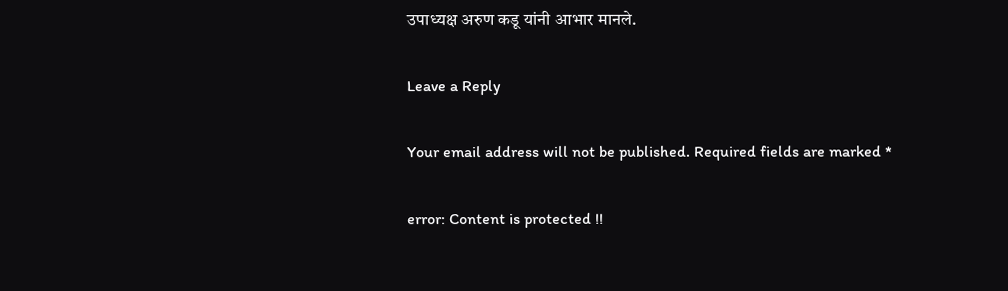उपाध्यक्ष अरुण कडू यांनी आभार मानले.

Leave a Reply

Your email address will not be published. Required fields are marked *

error: Content is protected !!